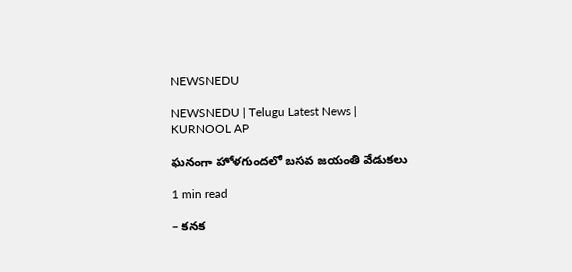NEWSNEDU

NEWSNEDU | Telugu Latest News | KURNOOL AP

ఘనంగా హోళగుందలో బసవ జయంతి వేడుకలు

1 min read

– కనక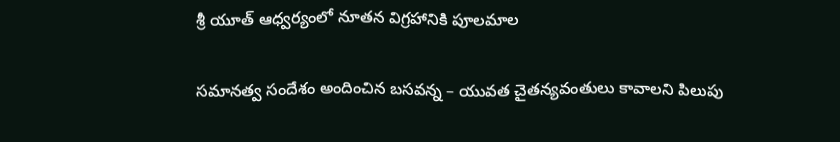శ్రీ యూత్ ఆధ్వర్యంలో నూతన విగ్రహానికి పూలమాల

సమానత్వ సందేశం అందించిన బసవన్న – యువత చైతన్యవంతులు కావాలని పిలుపు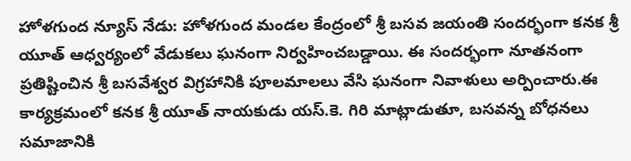హోళగుంద న్యూస్ నేడు: హోళగుంద మండల కేంద్రంలో శ్రీ బసవ జయంతి సందర్భంగా కనక శ్రీ యూత్ ఆధ్వర్యంలో వేడుకలు ఘనంగా నిర్వహించబడ్డాయి. ఈ సందర్భంగా నూతనంగా ప్రతిష్టించిన శ్రీ బసవేశ్వర విగ్రహానికి పూలమాలలు వేసి ఘనంగా నివాళులు అర్పించారు.ఈ కార్యక్రమంలో కనక శ్రీ యూత్ నాయకుడు యస్.కె. గిరి మాట్లాడుతూ, బసవన్న బోధనలు సమాజానికి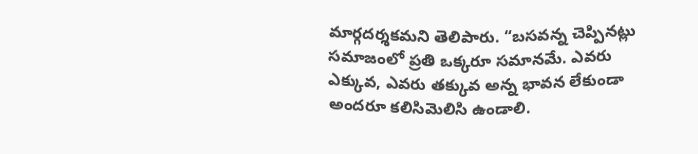మార్గదర్శకమని తెలిపారు. “బసవన్న చెప్పినట్లు సమాజంలో ప్రతి ఒక్కరూ సమానమే. ఎవరు ఎక్కువ, ఎవరు తక్కువ అన్న భావన లేకుండా అందరూ కలిసిమెలిసి ఉండాలి.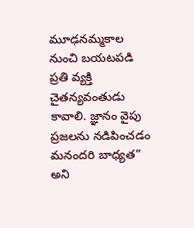మూఢనమ్మకాల నుంచి బయటపడి ప్రతి వ్యక్తి చైతన్యవంతుడు కావాలి. జ్ఞానం వైపు ప్రజలను నడిపించడం మనందరి బాధ్యత” అని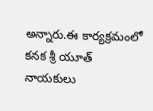అన్నారు.ఈ కార్యక్రమంలో కనక శ్రీ యూత్ నాయకులు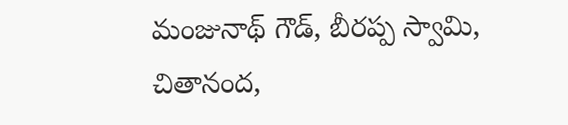మంజునాథ్ గౌడ్, బీరప్ప స్వామి, చితానంద,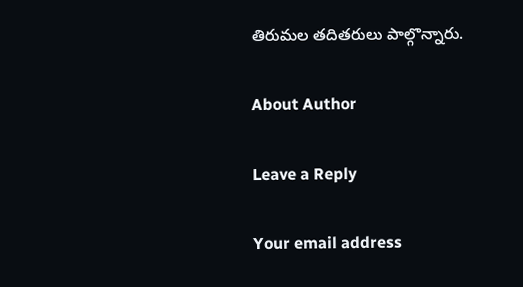తిరుమల తదితరులు పాల్గొన్నారు.

About Author

Leave a Reply

Your email address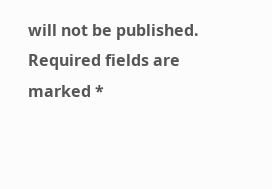will not be published. Required fields are marked *